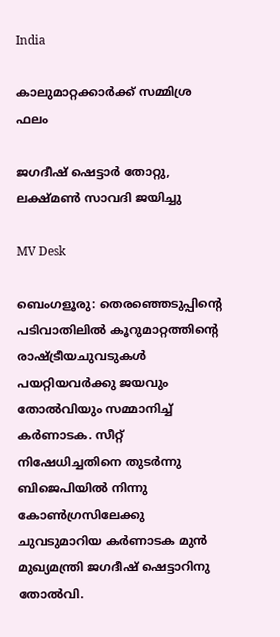India

കാലുമാറ്റക്കാർക്ക് സമ്മിശ്ര ഫലം

ജഗദീഷ് ഷെട്ടാർ തോറ്റു, ലക്ഷ്മൺ സാവദി ജയിച്ചു

MV Desk

ബെംഗളൂരു: തെരഞ്ഞെടുപ്പിന്‍റെ പടിവാതിലിൽ കൂറുമാറ്റത്തിന്‍റെ രാഷ്ട്രീയചുവടുകൾ പയറ്റിയവർക്കു ജയവും തോൽവിയും സമ്മാനിച്ച് കർണാടക. സീറ്റ് നിഷേധിച്ചതിനെ തുടർന്നു ബിജെപിയിൽ നിന്നു കോൺഗ്രസിലേക്കു ചുവടുമാറിയ കർണാടക മുൻ മുഖ്യമന്ത്രി ജഗദീഷ് ഷെട്ടാറിനു തോൽവി.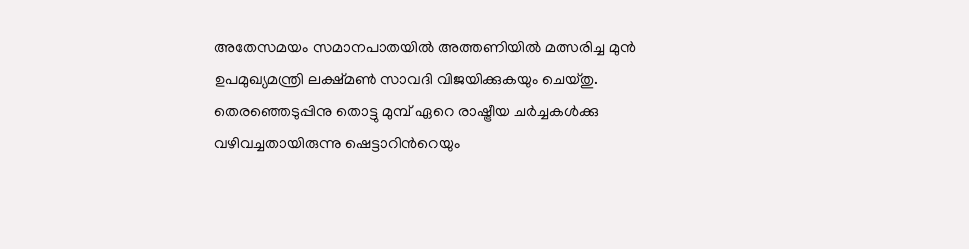അതേസമയം സമാനപാതയിൽ അത്തണിയിൽ മത്സരിച്ച മുൻ ഉപമുഖ്യമന്ത്രി ലക്ഷ്മൺ സാവദി വിജയിക്കുകയും ചെയ്തു. തെരഞ്ഞെടുപ്പിനു തൊട്ടു മുമ്പ് ഏറെ രാഷ്ട്രീയ ചർച്ചകൾക്കു വഴിവച്ചതായിരുന്നു ഷെട്ടാറിന്‍റെയും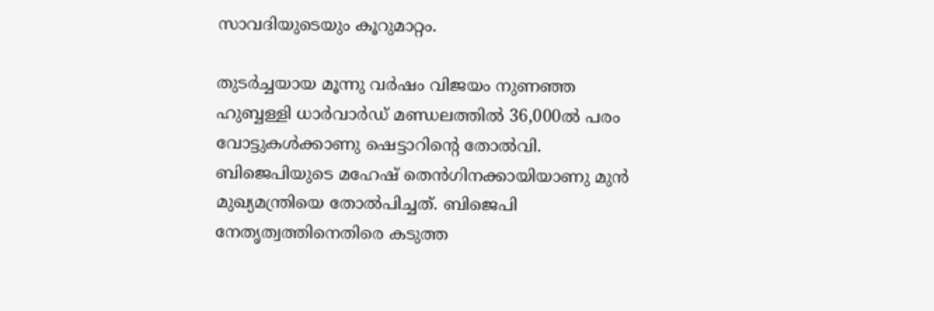സാവദിയുടെയും കൂറുമാറ്റം.

തുടർച്ചയായ മൂന്നു വർഷം വിജയം നുണഞ്ഞ ഹുബ്ബള്ളി ധാർവാർഡ് മണ്ഡലത്തിൽ 36,000ൽ പരം വോട്ടുകൾക്കാണു ഷെട്ടാറിന്‍റെ തോൽവി. ബിജെപിയുടെ മഹേഷ് തെൻഗിനക്കായിയാണു മുൻ മുഖ്യമന്ത്രിയെ തോൽപിച്ചത്. ബിജെപി നേതൃത്വത്തിനെതിരെ കടുത്ത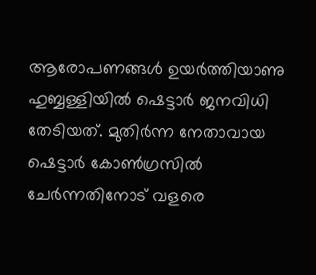ആരോപണങ്ങൾ ഉയർത്തിയാണു ഹുബ്ബള്ളിയിൽ ഷെട്ടാർ ജനവിധി തേടിയത്. മുതിർന്ന നേതാവായ ഷെട്ടാർ കോൺഗ്രസിൽ ചേർന്നതിനോട് വളരെ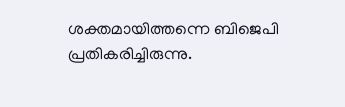ശക്തമായിത്തന്നെ ബിജെപി പ്രതികരിച്ചിരുന്നു.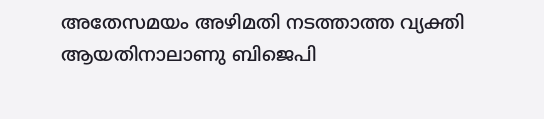അതേസമയം അഴിമതി നടത്താത്ത വ്യക്തി ആയതിനാലാണു ബിജെപി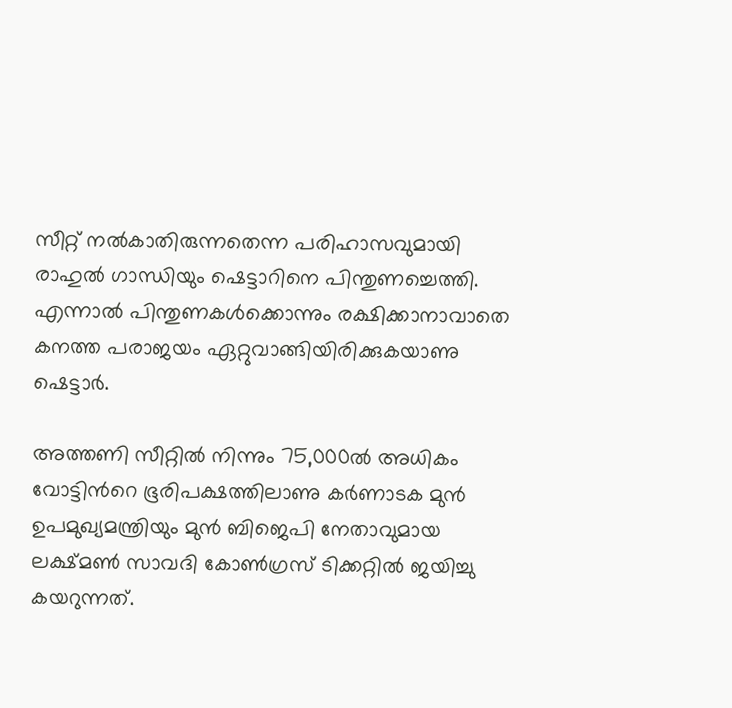സീറ്റ് നൽകാതിരുന്നതെന്ന പരിഹാസവുമായി രാഹുൽ ഗാന്ധിയും ഷെട്ടാറിനെ പിന്തുണച്ചെത്തി. എന്നാൽ പിന്തുണകൾക്കൊന്നും രക്ഷിക്കാനാവാതെ കനത്ത പരാജയം ഏറ്റുവാങ്ങിയിരിക്കുകയാണു ഷെട്ടാർ.

അത്തണി സീറ്റിൽ നിന്നും 75,000ൽ അധികം വോട്ടിന്‍റെ ഭൂരിപക്ഷത്തിലാണു കർണാടക മുൻ ഉപമുഖ്യമന്ത്രിയും മുൻ ബിജെപി നേതാവുമായ ലക്ഷ്മൺ സാവദി കോൺഗ്രസ് ടിക്കറ്റിൽ ജയിച്ചു കയറുന്നത്.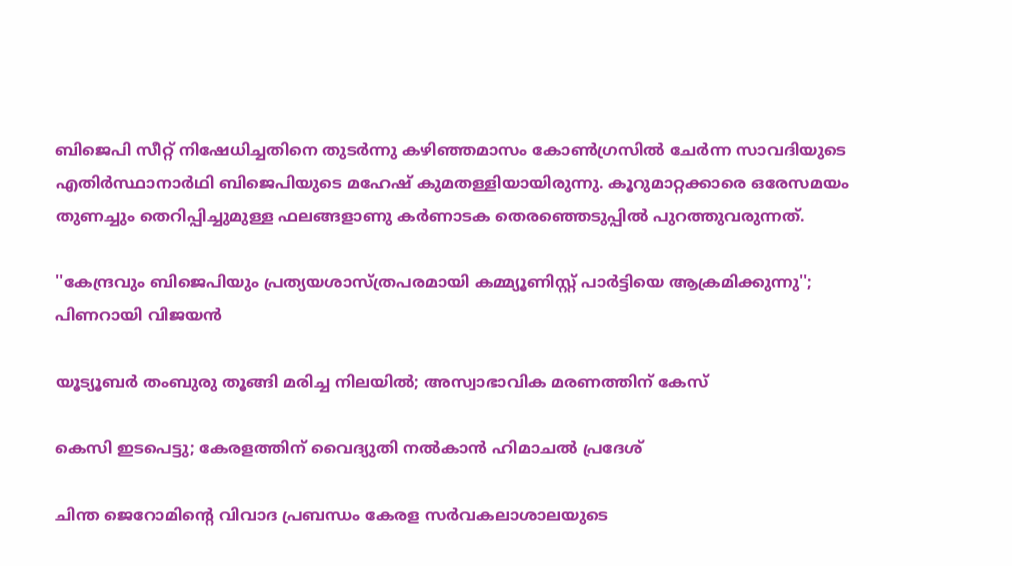ബിജെപി സീറ്റ് നിഷേധിച്ചതിനെ തുടർന്നു കഴിഞ്ഞമാസം കോൺഗ്രസിൽ ചേർന്ന സാവദിയുടെ എതിർസ്ഥാനാർഥി ബിജെപിയുടെ മഹേഷ് കുമതള്ളിയായിരുന്നു. കൂറുമാറ്റക്കാരെ ഒരേസമയം തുണച്ചും തെറിപ്പിച്ചുമുള്ള ഫലങ്ങളാണു കർണാടക തെരഞ്ഞെടുപ്പിൽ പുറത്തുവരുന്നത്.

''കേന്ദ്രവും ബിജെപിയും പ്രത‍്യയശാസ്ത്രപരമായി കമ്മ‍്യൂണിസ്റ്റ് പാർട്ടിയെ ആക്രമിക്കുന്നു''; പിണറായി വിജയൻ

യൂട്യൂബർ തംബുരു തൂങ്ങി മരിച്ച നിലയിൽ; അസ്വാഭാവിക മരണത്തിന് കേസ്

കെസി ഇടപെട്ടു; കേരളത്തിന് വൈദ‍്യുതി നൽകാൻ ഹിമാചൽ പ്രദേശ്

ചിന്ത ജെറോമിന്‍റെ വിവാദ പ്രബന്ധം കേരള സർവകലാശാലയുടെ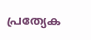പ്രത‍്യേക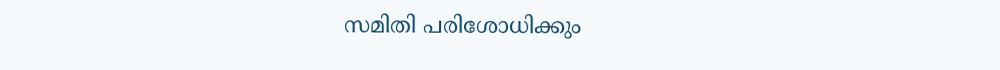സമിതി പരിശോധിക്കും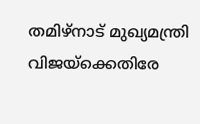തമിഴ്നാട് മുഖ‍്യമന്ത്രി വിജയ്ക്കെതിരേ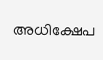അധിക്ഷേപ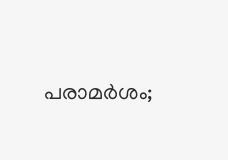പരാമർശം;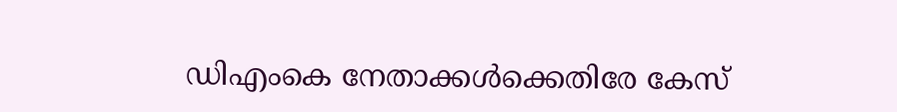ഡിഎംകെ നേതാക്കൾക്കെതിരേ കേസ്